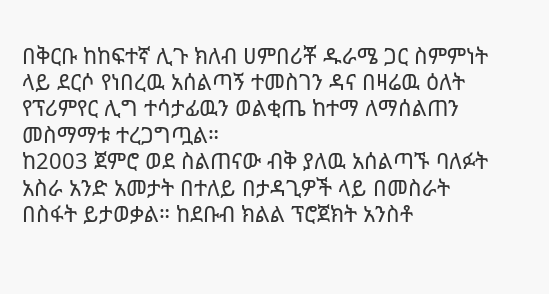በቅርቡ ከከፍተኛ ሊጉ ክለብ ሀምበሪቾ ዱራሜ ጋር ስምምነት ላይ ደርሶ የነበረዉ አሰልጣኝ ተመስገን ዳና በዛሬዉ ዕለት የፕሪምየር ሊግ ተሳታፊዉን ወልቂጤ ከተማ ለማሰልጠን መስማማቱ ተረጋግጧል።
ከ2003 ጀምሮ ወደ ስልጠናው ብቅ ያለዉ አሰልጣኙ ባለፉት አስራ አንድ አመታት በተለይ በታዳጊዎች ላይ በመስራት በስፋት ይታወቃል። ከደቡብ ክልል ፕሮጀክት አንስቶ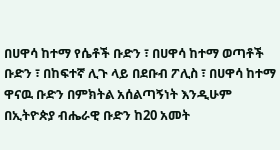በሀዋሳ ከተማ የሴቶች ቡድን ፣ በሀዋሳ ከተማ ወጣቶች ቡድን ፣ በከፍተኛ ሊጉ ላይ በደቡብ ፖሊስ ፣ በሀዋሳ ከተማ ዋናዉ ቡድን በምክትል አሰልጣኝነት እንዲሁም በኢትዮጵያ ብሔራዊ ቡድን ከ20 አመት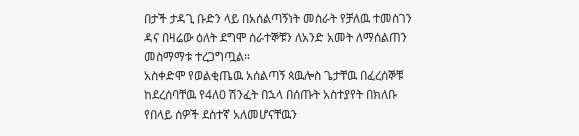በታች ታዳጊ ቡድን ላይ በአሰልጣኝነት መስራት የቻለዉ ተመስገን ዳና በዛሬው ዕለት ደግሞ ሰራተኞቹን ለአንድ አመት ለማሰልጠን መስማማቱ ተረጋግጧል።
አስቀድሞ የወልቂጤዉ አሰልጣኝ ጳዉሎስ ጌታቸዉ በፈረሰኞቹ ከደረሰባቸዉ የ4ለ0 ሽንፈት በኋላ በሰጡት አስተያየት በክለቡ የበላይ ሰዎች ደስተኛ አለመሆናቸዉን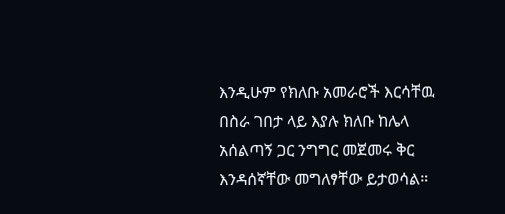እንዲሁም የክለቡ አመራሮች እርሳቸዉ በስራ ገበታ ላይ እያሉ ክለቡ ከሌላ አሰልጣኝ ጋር ንግግር መጀመሩ ቅር እንዳሰኛቸው መግለፃቸው ይታወሳል።